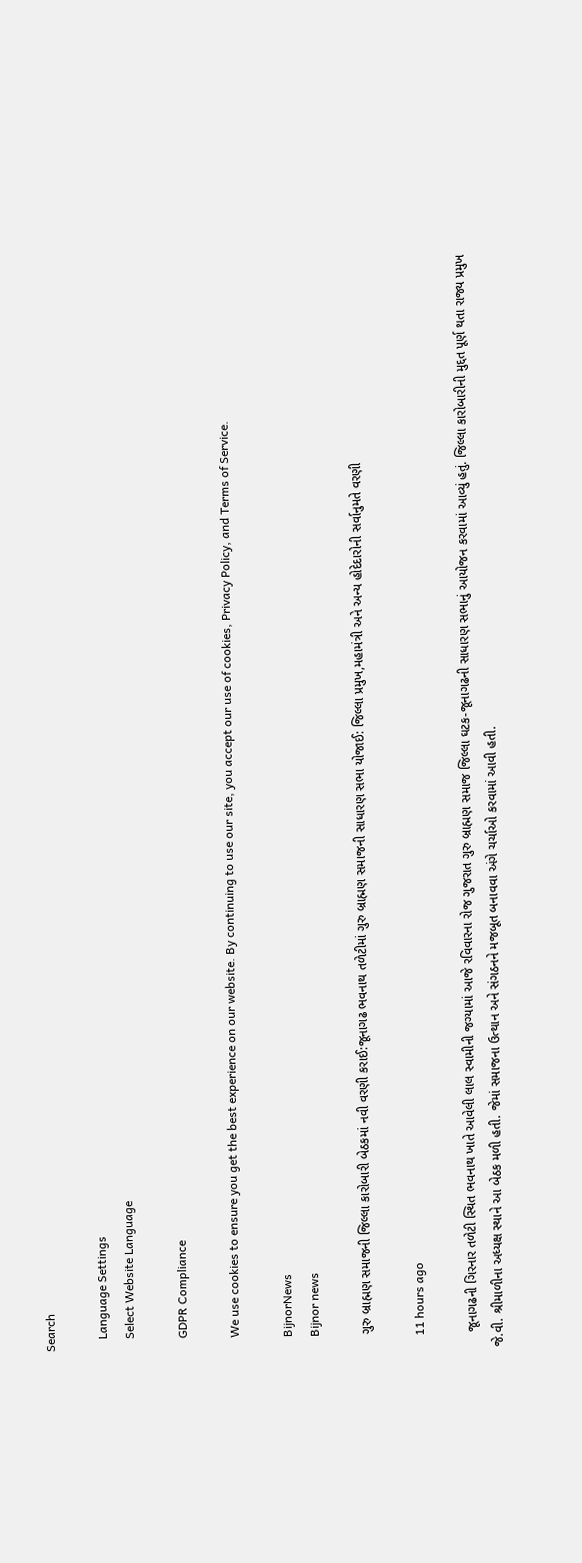Search

    Language Settings
    Select Website Language

    GDPR Compliance

    We use cookies to ensure you get the best experience on our website. By continuing to use our site, you accept our use of cookies, Privacy Policy, and Terms of Service.

    BijnorNews
    Bijnor news

    ગુરુ બ્રાહ્મણ સમાજની જિલ્લા કારોબારી બેઠકમાં નવી વરણી કરાઈ:જૂનાગઢ ભવનાથ તળેટીમાં ગુરુ બ્રાહ્મણ સમાજની સાધારણ સભા યોજાઈ: જિલ્લા પ્રમુખ,મહામંત્રી અને અન્ય હોદેદારોની સર્વાનુમતે વરણી

    11 hours ago

    જૂનાગઢની ગિરનાર તળેટી સ્થિત ભવનાથ ખાતે આવેલી લાલ સ્વામીની જગ્યામાં આજે રવિવારના રોજ ગુજરાત ગુરુ બ્રાહ્મણ સમાજ જિલ્લા ઘટક-જૂનાગઢની સાધારણ સભાનું આયોજન કરવામાં આવ્યું હતું. જિલ્લા કારોબારીની મુદ્દત પૂર્ણ થતા રાજ્ય પ્રમુખ જે.વી. શ્રીમાળીના અધ્યક્ષ સ્થાને આ બેઠક મળી હતી. જેમાં સમાજના ઉત્થાન અને સંગઠનને મજબૂત બનાવવા અંગે ચર્ચાઓ કરવામાં આવી હતી.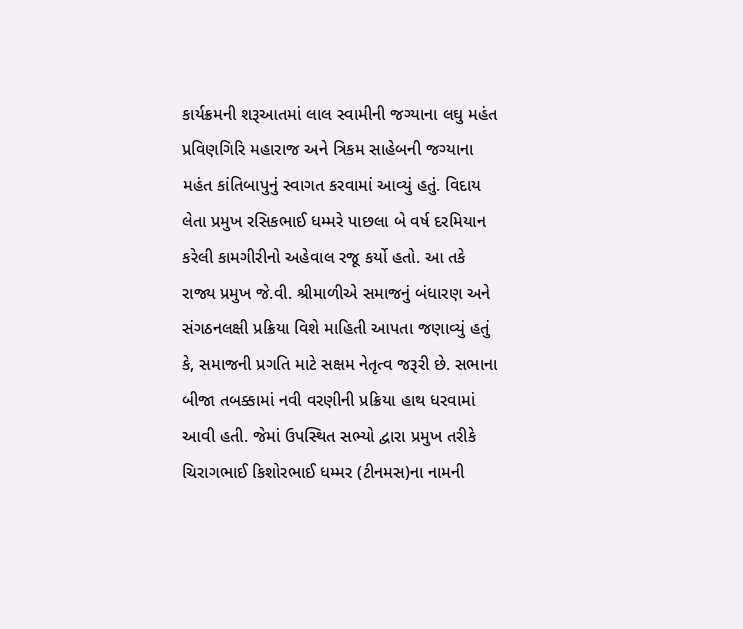કાર્યક્રમની શરૂઆતમાં લાલ સ્વામીની જગ્યાના લઘુ મહંત પ્રવિણગિરિ મહારાજ અને ત્રિકમ સાહેબની જગ્યાના મહંત કાંતિબાપુનું સ્વાગત કરવામાં આવ્યું હતું. વિદાય લેતા પ્રમુખ રસિકભાઈ ધમ્મરે પાછલા બે વર્ષ દરમિયાન કરેલી કામગીરીનો અહેવાલ રજૂ કર્યો હતો. આ તકે રાજ્ય પ્રમુખ જે.વી. શ્રીમાળીએ સમાજનું બંધારણ અને સંગઠનલક્ષી પ્રક્રિયા વિશે માહિતી આપતા જણાવ્યું હતું કે, સમાજની પ્રગતિ માટે સક્ષમ નેતૃત્વ જરૂરી છે. સભાના બીજા તબક્કામાં નવી વરણીની પ્રક્રિયા હાથ ધરવામાં આવી હતી. જેમાં ઉપસ્થિત સભ્યો દ્વારા પ્રમુખ તરીકે ચિરાગભાઈ કિશોરભાઈ ધમ્મર (ટીનમસ)ના નામની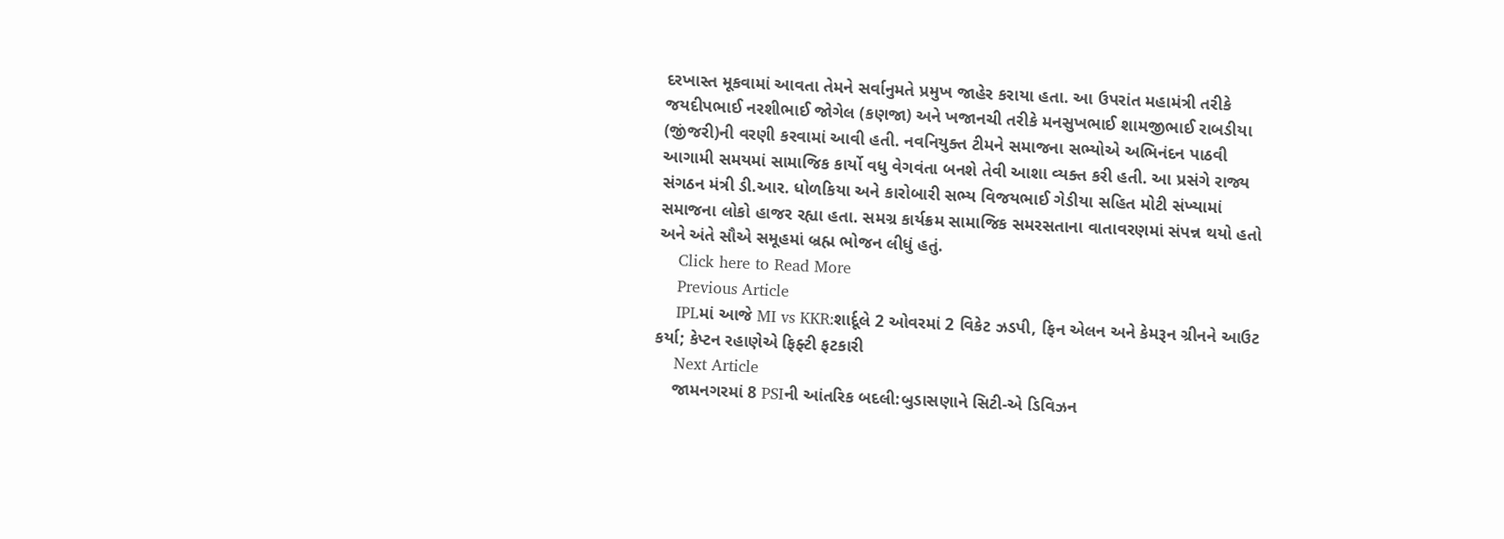દરખાસ્ત મૂકવામાં આવતા તેમને સર્વાનુમતે પ્રમુખ જાહેર કરાયા હતા. આ ઉપરાંત મહામંત્રી તરીકે જયદીપભાઈ નરશીભાઈ જોગેલ (કણજા) અને ખજાનચી તરીકે મનસુખભાઈ શામજીભાઈ રાબડીયા (જીંજરી)ની વરણી કરવામાં આવી હતી. નવનિયુક્ત ટીમને સમાજના સભ્યોએ અભિનંદન પાઠવી આગામી સમયમાં સામાજિક કાર્યો વધુ વેગવંતા બનશે તેવી આશા વ્યક્ત કરી હતી. આ પ્રસંગે રાજ્ય સંગઠન મંત્રી ડી.આર. ધોળકિયા અને કારોબારી સભ્ય વિજયભાઈ ગેડીયા સહિત મોટી સંખ્યામાં સમાજના લોકો હાજર રહ્યા હતા. સમગ્ર કાર્યક્રમ સામાજિક સમરસતાના વાતાવરણમાં સંપન્ન થયો હતો અને અંતે સૌએ સમૂહમાં બ્રહ્મ ભોજન લીધું હતું.
    Click here to Read More
    Previous Article
    IPLમાં આજે MI vs KKR:શાર્દૂલે 2 ઓવરમાં 2 વિકેટ ઝડપી, ફિન એલન અને કેમરૂન ગ્રીનને આઉટ કર્યા; કેપ્ટન રહાણેએ ફિફ્ટી ફટકારી
    Next Article
    જામનગરમાં 8 PSIની આંતરિક બદલી:બુડાસણાને સિટી-એ ડિવિઝન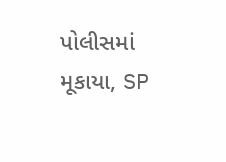પોલીસમાં મૂકાયા, SP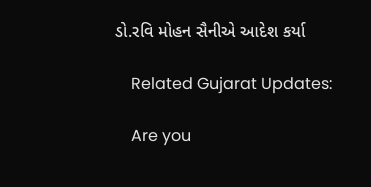ડો.રવિ મોહન સૈનીએ આદેશ કર્યા

    Related Gujarat Updates:

    Are you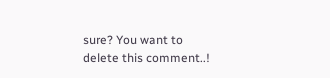sure? You want to delete this comment..!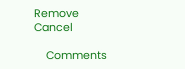Remove Cancel

    Comments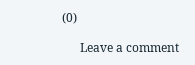(0)

      Leave a comment